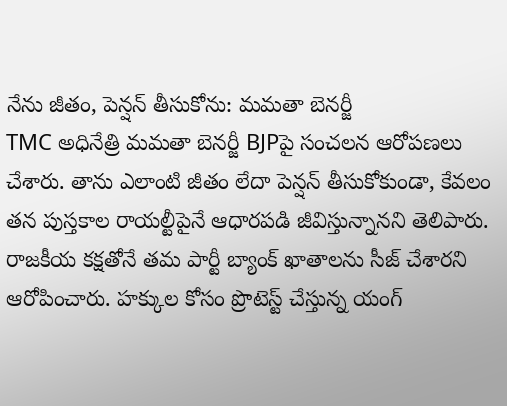నేను జీతం, పెన్షన్ తీసుకోను: మమతా బెనర్జీ
TMC అధినేత్రి మమతా బెనర్జీ BJPపై సంచలన ఆరోపణలు చేశారు. తాను ఎలాంటి జీతం లేదా పెన్షన్ తీసుకోకుండా, కేవలం తన పుస్తకాల రాయల్టీపైనే ఆధారపడి జీవిస్తున్నానని తెలిపారు. రాజకీయ కక్షతోనే తమ పార్టీ బ్యాంక్ ఖాతాలను సీజ్ చేశారని ఆరోపించారు. హక్కుల కోసం ప్రొటెస్ట్ చేస్తున్న యంగ్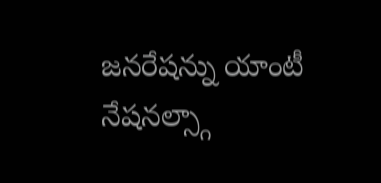జనరేషన్ను యాంటీ నేషనల్స్గా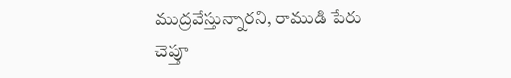ముద్రవేస్తున్నారని, రాముడి పేరు చెప్తూ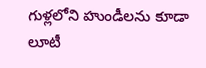గుళ్లలోని హుండీలను కూడా లూటీ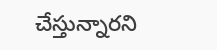చేస్తున్నారని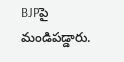BJPపై మండిపడ్డారు.